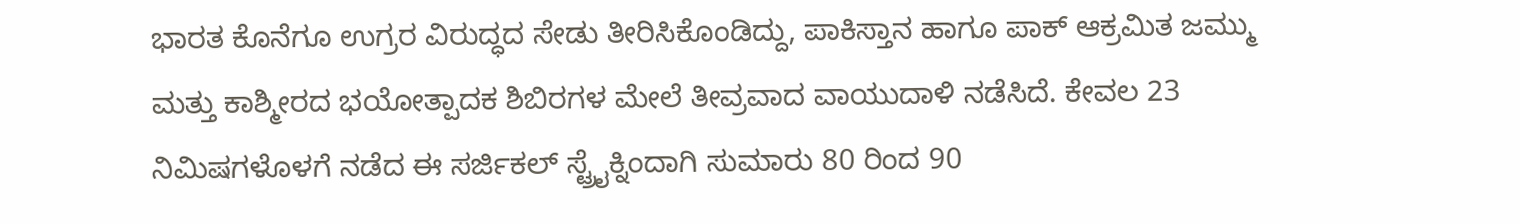ಭಾರತ ಕೊನೆಗೂ ಉಗ್ರರ ವಿರುದ್ಧದ ಸೇಡು ತೀರಿಸಿಕೊಂಡಿದ್ದು, ಪಾಕಿಸ್ತಾನ ಹಾಗೂ ಪಾಕ್ ಆಕ್ರಮಿತ ಜಮ್ಮು ಮತ್ತು ಕಾಶ್ಮೀರದ ಭಯೋತ್ಪಾದಕ ಶಿಬಿರಗಳ ಮೇಲೆ ತೀವ್ರವಾದ ವಾಯುದಾಳಿ ನಡೆಸಿದೆ. ಕೇವಲ 23 ನಿಮಿಷಗಳೊಳಗೆ ನಡೆದ ಈ ಸರ್ಜಿಕಲ್ ಸ್ಟ್ರೈಕ್ನಿಂದಾಗಿ ಸುಮಾರು 80 ರಿಂದ 90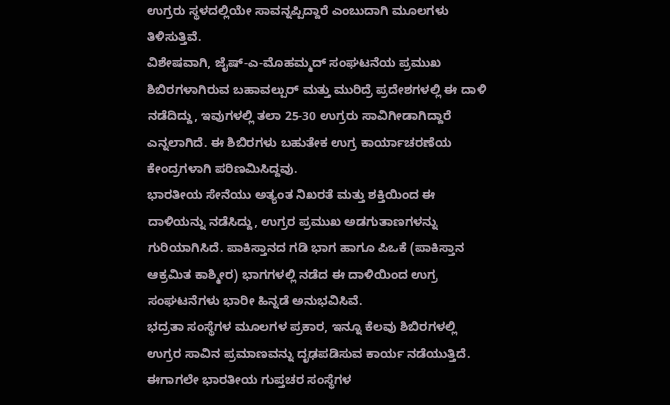ಉಗ್ರರು ಸ್ಥಳದಲ್ಲಿಯೇ ಸಾವನ್ನಪ್ಪಿದ್ದಾರೆ ಎಂಬುದಾಗಿ ಮೂಲಗಳು ತಿಳಿಸುತ್ತಿವೆ.
ವಿಶೇಷವಾಗಿ, ಜೈಷ್-ಎ-ಮೊಹಮ್ಮದ್ ಸಂಘಟನೆಯ ಪ್ರಮುಖ ಶಿಬಿರಗಳಾಗಿರುವ ಬಹಾವಲ್ಪುರ್ ಮತ್ತು ಮುರಿದ್ರೆ ಪ್ರದೇಶಗಳಲ್ಲಿ ಈ ದಾಳಿ ನಡೆದಿದ್ದು, ಇವುಗಳಲ್ಲಿ ತಲಾ 25-30 ಉಗ್ರರು ಸಾವಿಗೀಡಾಗಿದ್ದಾರೆ ಎನ್ನಲಾಗಿದೆ. ಈ ಶಿಬಿರಗಳು ಬಹುತೇಕ ಉಗ್ರ ಕಾರ್ಯಾಚರಣೆಯ ಕೇಂದ್ರಗಳಾಗಿ ಪರಿಣಮಿಸಿದ್ದವು.
ಭಾರತೀಯ ಸೇನೆಯು ಅತ್ಯಂತ ನಿಖರತೆ ಮತ್ತು ಶಕ್ತಿಯಿಂದ ಈ ದಾಳಿಯನ್ನು ನಡೆಸಿದ್ದು, ಉಗ್ರರ ಪ್ರಮುಖ ಅಡಗುತಾಣಗಳನ್ನು ಗುರಿಯಾಗಿಸಿದೆ. ಪಾಕಿಸ್ತಾನದ ಗಡಿ ಭಾಗ ಹಾಗೂ ಪಿಒಕೆ (ಪಾಕಿಸ್ತಾನ ಆಕ್ರಮಿತ ಕಾಶ್ಮೀರ) ಭಾಗಗಳಲ್ಲಿ ನಡೆದ ಈ ದಾಳಿಯಿಂದ ಉಗ್ರ ಸಂಘಟನೆಗಳು ಭಾರೀ ಹಿನ್ನಡೆ ಅನುಭವಿಸಿವೆ.
ಭದ್ರತಾ ಸಂಸ್ಥೆಗಳ ಮೂಲಗಳ ಪ್ರಕಾರ, ಇನ್ನೂ ಕೆಲವು ಶಿಬಿರಗಳಲ್ಲಿ ಉಗ್ರರ ಸಾವಿನ ಪ್ರಮಾಣವನ್ನು ದೃಢಪಡಿಸುವ ಕಾರ್ಯ ನಡೆಯುತ್ತಿದೆ. ಈಗಾಗಲೇ ಭಾರತೀಯ ಗುಪ್ತಚರ ಸಂಸ್ಥೆಗಳ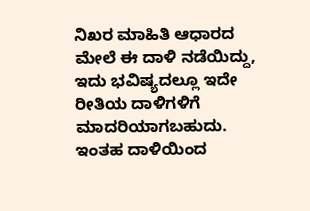ನಿಖರ ಮಾಹಿತಿ ಆಧಾರದ ಮೇಲೆ ಈ ದಾಳಿ ನಡೆಯಿದ್ದು, ಇದು ಭವಿಷ್ಯದಲ್ಲೂ ಇದೇ ರೀತಿಯ ದಾಳಿಗಳಿಗೆ ಮಾದರಿಯಾಗಬಹುದು.
ಇಂತಹ ದಾಳಿಯಿಂದ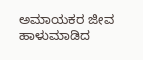ಅಮಾಯಕರ ಜೀವ ಹಾಳುಮಾಡಿದ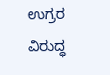ಉಗ್ರರ ವಿರುದ್ಧ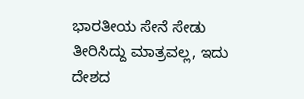ಭಾರತೀಯ ಸೇನೆ ಸೇಡು ತೀರಿಸಿದ್ದು ಮಾತ್ರವಲ್ಲ, ಇದು ದೇಶದ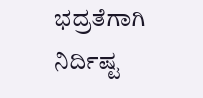ಭದ್ರತೆಗಾಗಿ ನಿರ್ದಿಷ್ಟ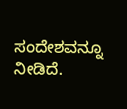ಸಂದೇಶವನ್ನೂ ನೀಡಿದೆ.